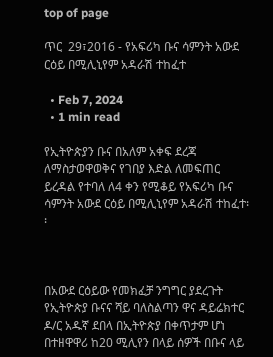top of page

ጥር  29፣2016 - የአፍሪካ ቡና ሳምንት አውደ ርዕይ በሚሊኒየም አዳራሽ ተከፈተ

  • Feb 7, 2024
  • 1 min read

የኢትዮጵያን ቡና በአለም አቀፍ ደረጃ ለማስታወዋወቅና የገበያ እድል ለመፍጠር ይረዳል የተባለ ለ4 ቀን የሚቆይ የአፍሪካ ቡና ሳምንት አውደ ርዕይ በሚሊኒየም አዳራሽ ተከፈተ፡፡



በአውደ ርዕይው የመክፈቻ ንግግር ያደረጉት የኢትዮጵያ ቡናና ሻይ ባለስልጣን ዋና ዳይሬክተር ዶ/ር አዱኛ ደበላ በኢትዮጵያ በቀጥታም ሆነ በተዘዋዋሪ ከ20 ሚሊየን በላይ ሰዎች በቡና ላይ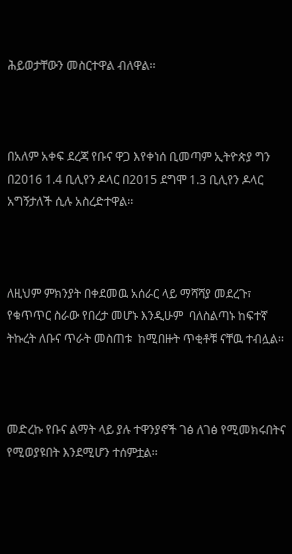ሕይወታቸውን መስርተዋል ብለዋል፡፡



በአለም አቀፍ ደረጃ የቡና ዋጋ እየቀነሰ ቢመጣም ኢትዮጵያ ግን በ2016 1.4 ቢሊየን ዶላር በ2015 ደግሞ 1.3 ቢሊየን ዶላር አግኝታለች ሲሉ አስረድተዋል፡፡



ለዚህም ምክንያት በቀደመዉ አሰራር ላይ ማሻሻያ መደረጉ፣ የቁጥጥር ስራው የበረታ መሆኑ እንዲሁም  ባለስልጣኑ ከፍተኛ ትኩረት ለቡና ጥራት መስጠቱ  ከሚበዙት ጥቂቶቹ ናቸዉ ተብሏል፡፡



መድረኩ የቡና ልማት ላይ ያሉ ተዋንያኖች ገፅ ለገፅ የሚመክሩበትና የሚወያዩበት እንደሚሆን ተሰምቷል፡፡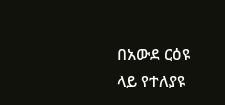በአውደ ርዕዩ ላይ የተለያዩ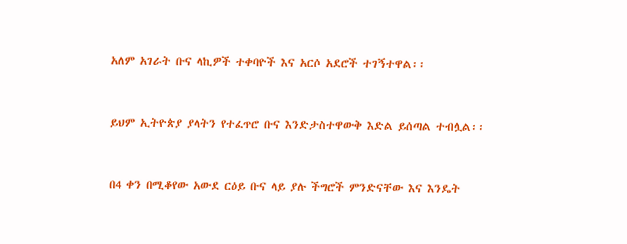አለም አገራት ቡና ላኪዎች ተቀባዮች እና አርሶ አደሮች ተገኝተዋል፡፡



ይህም ኢትዮጵያ ያላትን የተፈጥሮ ቡና እንድታስተዋውቅ እድል ይሰጣል ተብሏል፡፡



በ4 ቀን በሚቆየው አውደ ርዕይ ቡና ላይ ያሉ ችግሮች ምንድናቸው እና እንዴት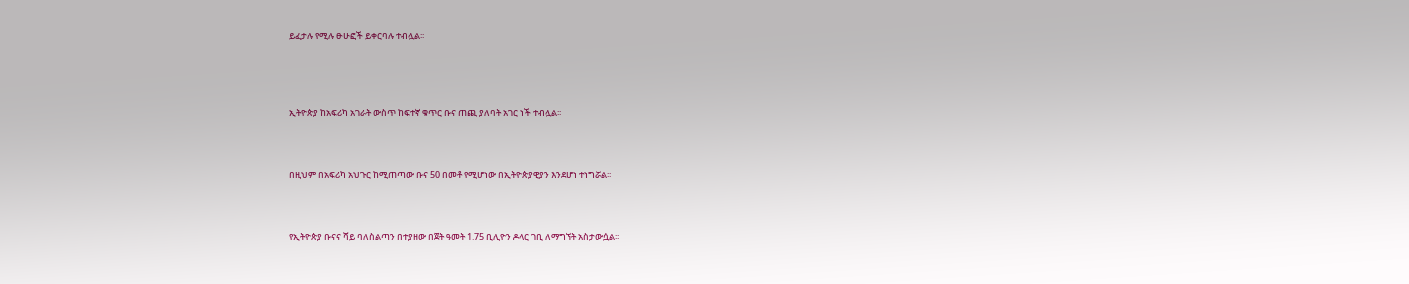ይፈታሉ የሚሉ ፁሁፎች ይቀርባሉ ተብሏል፡፡




ኢትዮጵያ ከአፍሪካ አገራት ውስጥ ከፍተኛ ቁጥር ቡና ጠጪ ያለባት አገር ነች ተብሏል፡፡



በዚህም በአፍሪካ አህጉር ከሚጠጣው ቡና 50 በመቶ የሚሆነው በኢትዮጵያዊያን እንደሆነ ተነግሯል፡፡



የኢትዮጵያ ቡናና ሻይ ባለስልጣን በተያዘው በጀት ዓመት 1.75 ቢሊዮን ዶላር ገቢ ለማግኘት አስታውሷል፡፡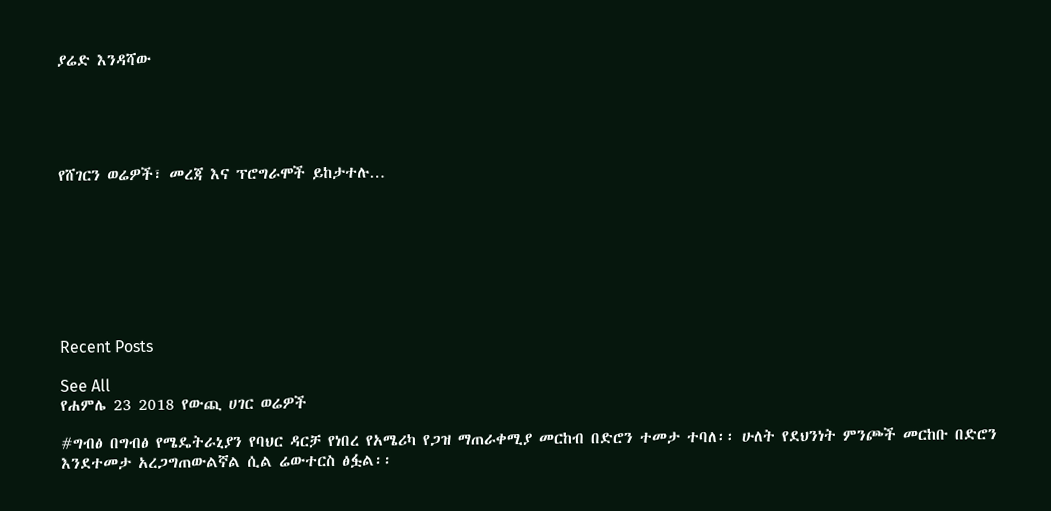ያሬድ እንዳሻው





የሸገርን ወሬዎች፣ መረጃ እና ፕሮግራሞች ይከታተሉ…








Recent Posts

See All
የሐምሌ 23 2018 የውጪ ሀገር ወሬዎች

#ግብፅ በግብፅ የሜዴትራኒያን የባህር ዳርቻ የነበረ የአሜሪካ የጋዝ ማጠራቀሚያ መርከብ በድሮን ተመታ ተባለ፡፡ ሁለት የደህንነት ምንጮች መርከቡ በድሮን እንደተመታ አረጋግጠውልኛል ሲል ሬውተርስ ፅፏል፡፡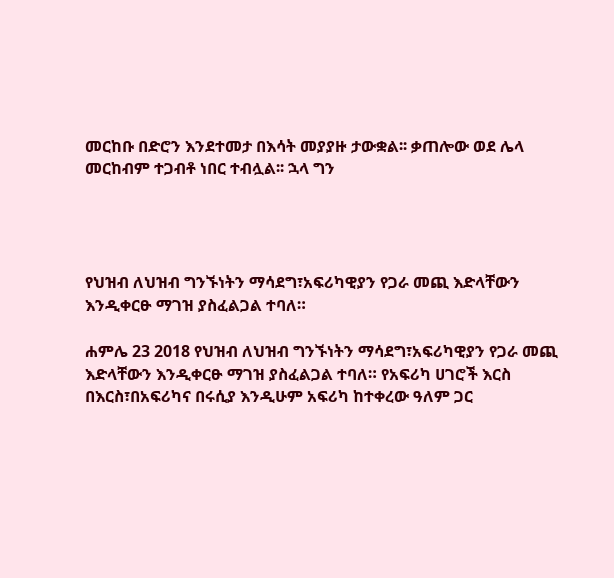መርከቡ በድሮን እንደተመታ በእሳት መያያዙ ታውቋል፡፡ ቃጠሎው ወደ ሌላ መርከብም ተጋብቶ ነበር ተብሏል፡፡ ኋላ ግን




የህዝብ ለህዝብ ግንኙነትን ማሳደግ፣አፍሪካዊያን የጋራ መጪ እድላቸውን እንዲቀርፁ ማገዝ ያስፈልጋል ተባለ።

ሐምሌ 23 2018 የህዝብ ለህዝብ ግንኙነትን ማሳደግ፣አፍሪካዊያን የጋራ መጪ እድላቸውን እንዲቀርፁ ማገዝ ያስፈልጋል ተባለ። የአፍሪካ ሀገሮች እርስ በእርስ፣በአፍሪካና በሩሲያ እንዲሁም አፍሪካ ከተቀረው ዓለም ጋር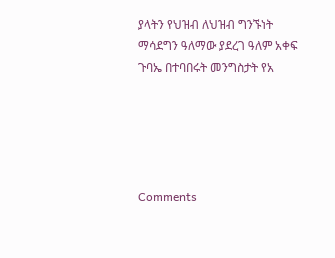ያላትን የህዝብ ለህዝብ ግንኙነት ማሳደግን ዓለማው ያደረገ ዓለም አቀፍ ጉባኤ በተባበሩት መንግስታት የአ





Comments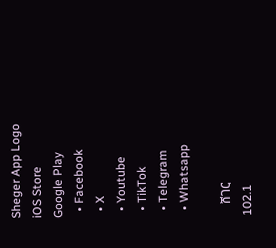Sheger App Logo
iOS Store
Google Play
  • Facebook
  • X
  • Youtube
  • TikTok
  • Telegram
  • Whatsapp

    ሸገር
102.1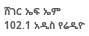ሸገር ኤፍ ኤም 102.1 አዲስ የሬዲዮ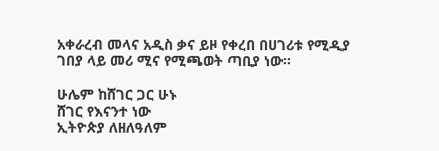አቀራረብ መላና አዲስ ቃና ይዞ የቀረበ በሀገሪቱ የሚዲያ ገበያ ላይ መሪ ሚና የሚጫወት ጣቢያ ነው፡፡

ሁሌም ከሸገር ጋር ሁኑ
ሸገር የእናንተ ነው
ኢትዮጵያ ለዘለዓለም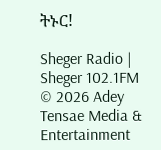ትኑር!

Sheger Radio | Sheger 102.1FM  © 2026 Adey Tensae Media & Entertainment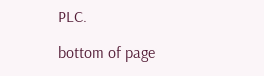PLC.

bottom of page